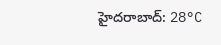హైదరాబాద్: 28°C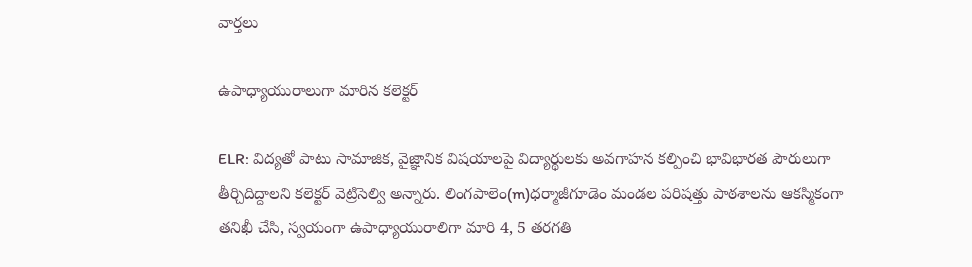వార్తలు

ఉపాధ్యాయురాలుగా మారిన కలెక్టర్

ELR: విద్యతో పాటు సామాజిక, వైజ్ఞానిక విషయాలపై విద్యార్థులకు అవగాహన కల్పించి భావిభారత పౌరులుగా తీర్చిదిద్దాలని కలెక్టర్ వెట్రిసెల్వి అన్నారు. లింగపాలెం(m)ధర్మాజీగూడెం మండల పరిషత్తు పాఠశాలను ఆకస్మికంగా తనిఖీ చేసి, స్వయంగా ఉపాధ్యాయురాలిగా మారి 4, 5 తరగతి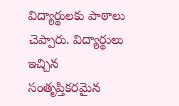విద్యార్థులకు పాఠాలు చెప్పారు. విద్యార్థులు ఇచ్చిన సంతృప్తికరమైన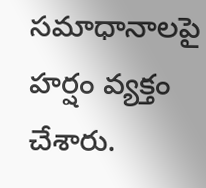సమాధానాలపై హర్షం వ్యక్తం చేశారు.